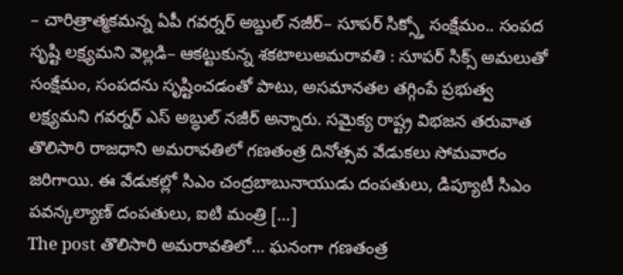– చారిత్రాత్మకమన్న ఏపీ గవర్నర్ అబ్దుల్ నజీర్– సూపర్ సిక్స్తో సంక్షేమం.. సంపద సృష్టి లక్ష్యమని వెల్లడి– ఆకట్టుకున్న శకటాలుఅమరావతి : సూపర్ సిక్స్ అమలుతో సంక్షేమం, సంపదను సృష్టించడంతో పాటు, అసమానతల తగ్గింపే ప్రభుత్వ లక్ష్యమని గవర్నర్ ఎస్ అబ్ధుల్ నజీర్ అన్నారు. సమైక్య రాష్ట్ర విభజన తరువాత తొలిసారి రాజధాని అమరావతిలో గణతంత్ర దినోత్సవ వేడుకలు సోమవారం జరిగాయి. ఈ వేడుకల్లో సిఎం చంద్రబాబునాయుడు దంపతులు, డిప్యూటీ సిఎం పవన్కల్యాణ్ దంపతులు, ఐటి మంత్రి […]
The post తొలిసారి అమరావతిలో… ఘనంగా గణతంత్ర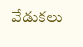వేడుకలు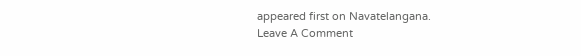appeared first on Navatelangana.
Leave A Comment